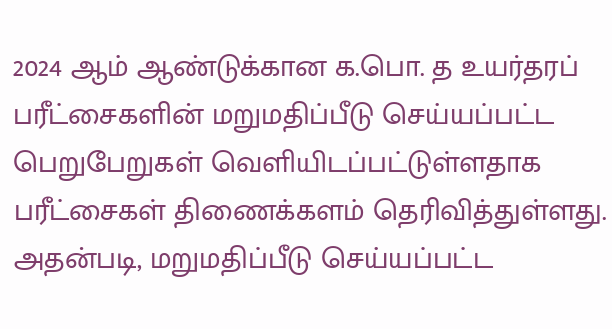2024 ஆம் ஆண்டுக்கான க.பொ. த உயர்தரப் பரீட்சைகளின் மறுமதிப்பீடு செய்யப்பட்ட பெறுபேறுகள் வெளியிடப்பட்டுள்ளதாக பரீட்சைகள் திணைக்களம் தெரிவித்துள்ளது.
அதன்படி, மறுமதிப்பீடு செய்யப்பட்ட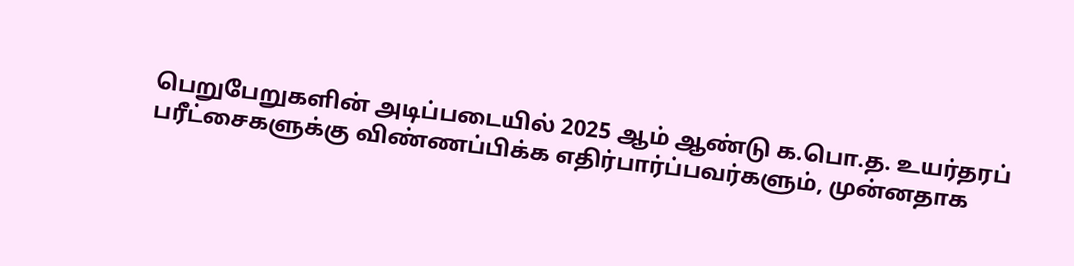பெறுபேறுகளின் அடிப்படையில் 2025 ஆம் ஆண்டு க.பொ.த. உயர்தரப் பரீட்சைகளுக்கு விண்ணப்பிக்க எதிர்பார்ப்பவர்களும், முன்னதாக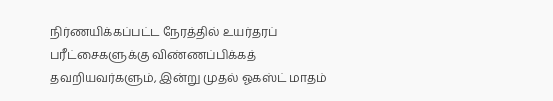நிர்ணயிக்கப்பட்ட நேரத்தில் உயர்தரப் பரீட்சைகளுக்கு விண்ணப்பிக்கத் தவறியவர்களும், இன்று முதல் ஓகஸ்ட் மாதம்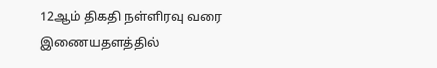12ஆம் திகதி நள்ளிரவு வரை இணையதளத்தில்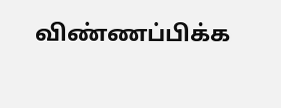விண்ணப்பிக்க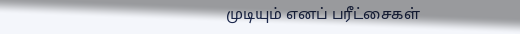முடியும் எனப் பரீட்சைகள்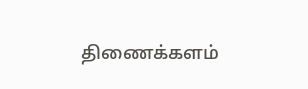திணைக்களம்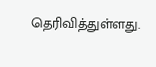தெரிவித்துள்ளது.